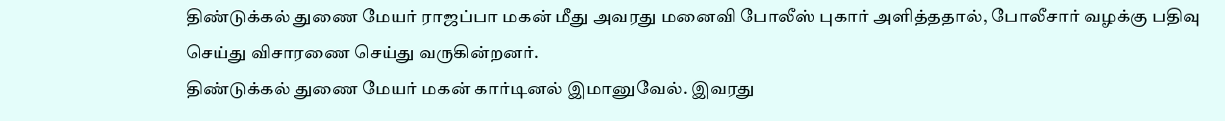திண்டுக்கல் துணை மேயர் ராஜப்பா மகன் மீது அவரது மனைவி போலீஸ் புகார் அளித்ததால், போலீசார் வழக்கு பதிவு செய்து விசாரணை செய்து வருகின்றனர்.
திண்டுக்கல் துணை மேயர் மகன் கார்டினல் இமானுவேல். இவரது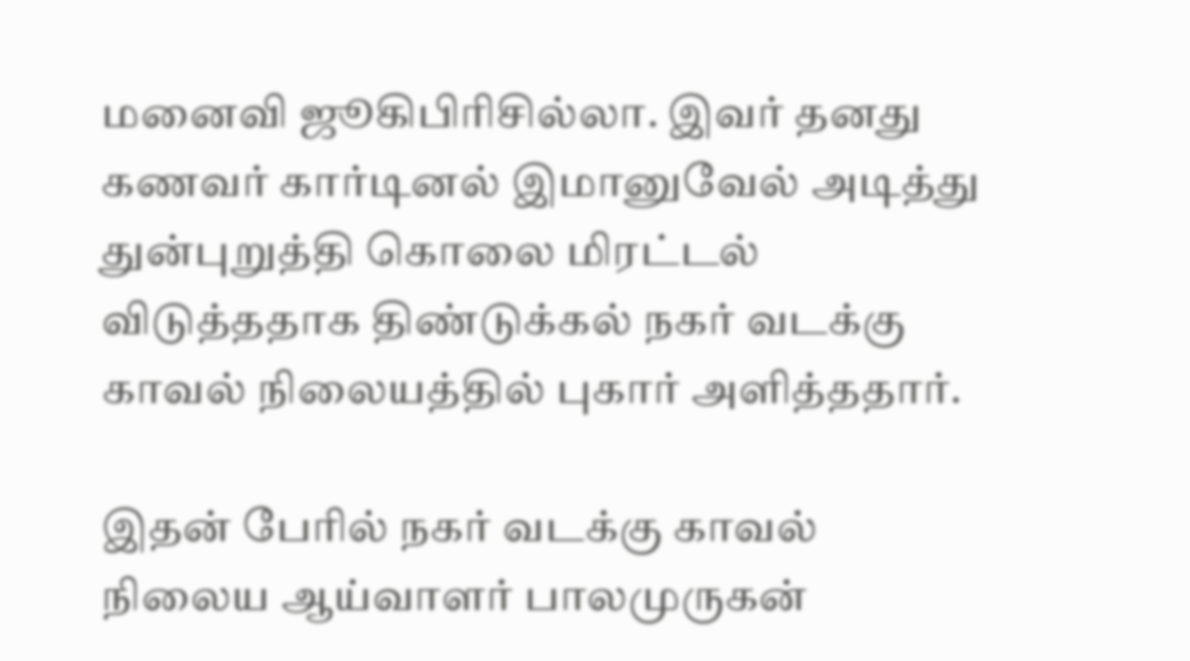மனைவி ஜூகிபிரிசில்லா. இவர் தனது கணவர் கார்டினல் இமானுவேல் அடித்து துன்புறுத்தி கொலை மிரட்டல் விடுத்ததாக திண்டுக்கல் நகர் வடக்கு காவல் நிலையத்தில் புகார் அளித்ததார்.

இதன் பேரில் நகர் வடக்கு காவல் நிலைய ஆய்வாளர் பாலமுருகன்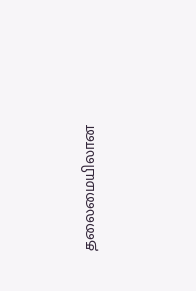தலைமையிலான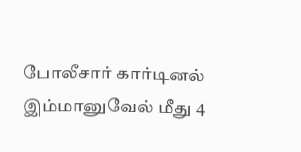போலீசார் கார்டினல் இம்மானுவேல் மீது 4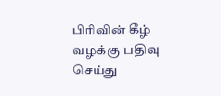பிரிவின் கீழ் வழக்கு பதிவு செய்து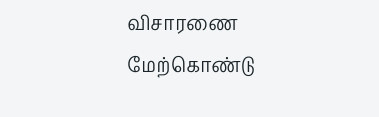விசாரணை மேற்கொண்டு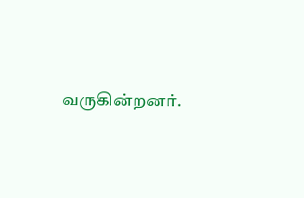வருகின்றனர்.